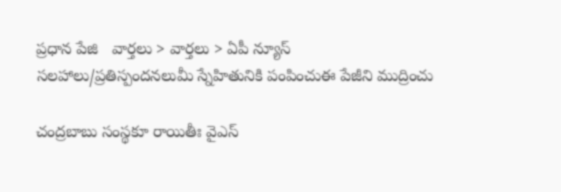ప్రధాన పేజి   వార్తలు > వార్తలు > ఏపీ న్యూస్
సలహాలు/ప్రతిస్పందనలుమీ స్నేహితునికి పంపించుఈ పేజీని ముద్రించు

చంద్రబాబు సంస్థకూ రాయితీః వైఎస్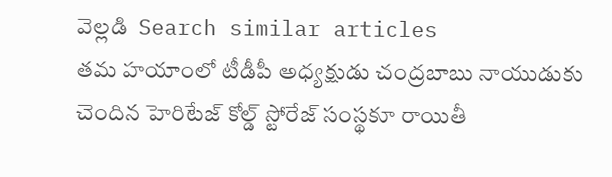వెల్లడి  Search similar articles
తమ హయాంలో టీడీపీ అధ్యక్షుడు చంద్రబాబు నాయుడుకు చెందిన హెరిటేజ్ కోల్డ్ స్టోరేజ్ సంస్థకూ రాయితీ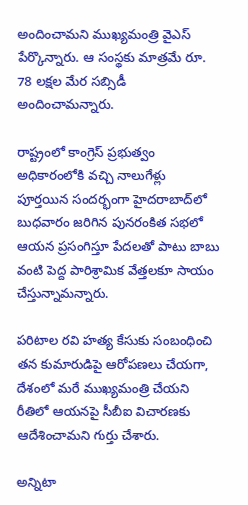అందించామని ముఖ్యమంత్రి వైఎస్ పేర్కొన్నారు. ఆ సంస్థకు మాత్రమే రూ. 78 లక్షల మేర సబ్సిడీ అందించామన్నారు.

రాష్ట్రంలో కాంగ్రెస్ ప్రభుత్వం అధికారంలోకి వచ్చి నాలుగేళ్లు పూర్తయిన సందర్భంగా హైదరాబాద్‌లో బుధవారం జరిగిన పునరంకిత సభలో ఆయన ప్రసంగిస్తూ పేదలతో పాటు బాబు వంటి పెద్ద పారిశ్రామిక వేత్తలకూ సాయం చేస్తున్నామన్నారు.

పరిటాల రవి హత్య కేసుకు సంబంధించి తన కుమారుడిపై ఆరోపణలు చేయగా, దేశంలో మరే ముఖ్యమంత్రి చేయని రీతిలో ఆయనపై సీబీఐ విచారణకు ఆదేశించామని గుర్తు చేశారు.

అన్నిటా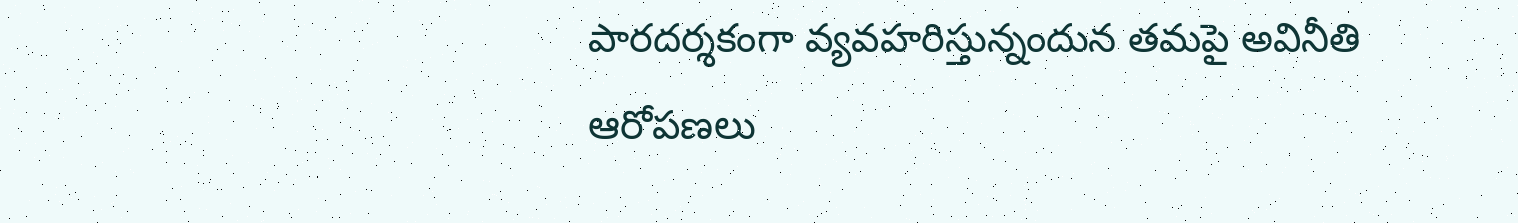పారదర్శకంగా వ్యవహరిస్తున్నందున తమపై అవినీతి ఆరోపణలు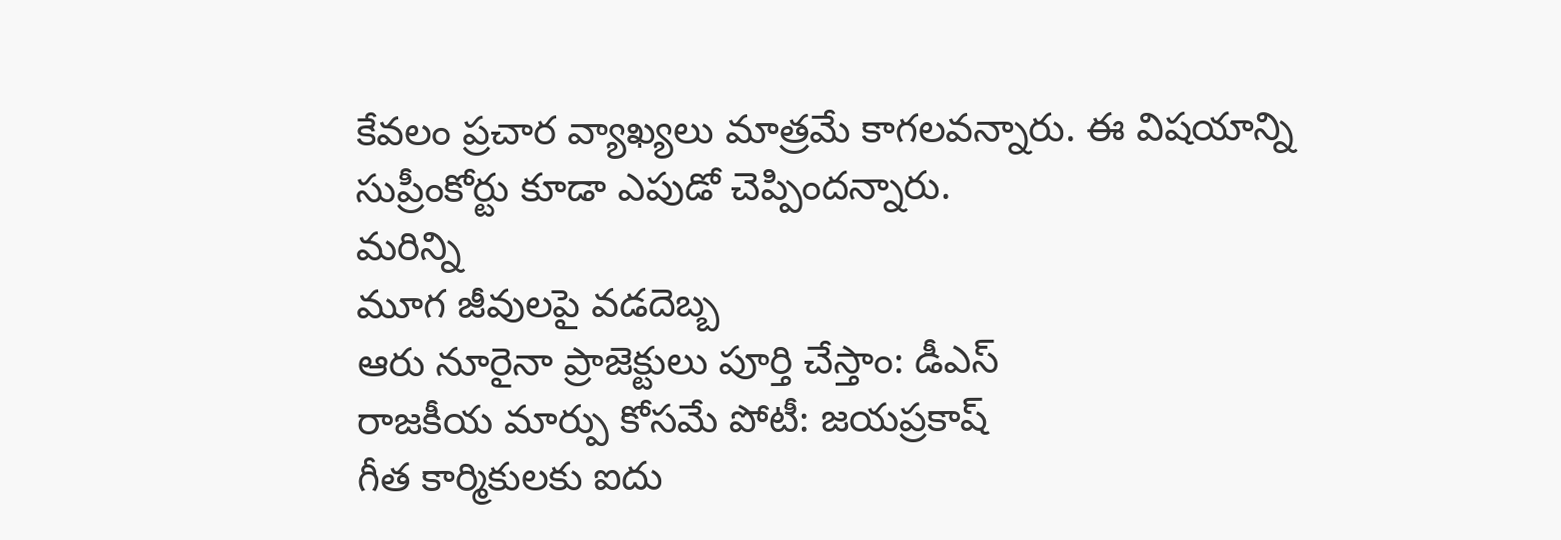కేవలం ప్రచార వ్యాఖ్యలు మాత్రమే కాగలవన్నారు. ఈ విషయాన్ని సుప్రీంకోర్టు కూడా ఎపుడో చెప్పిందన్నారు.
మరిన్ని
మూగ జీవులపై వడదెబ్బ
ఆరు నూరైనా ప్రాజెక్టులు పూర్తి చేస్తాం: డీఎస్
రాజకీయ మార్పు కోసమే పోటీ: జయప్రకాష్
గీత కార్మికులకు ఐదు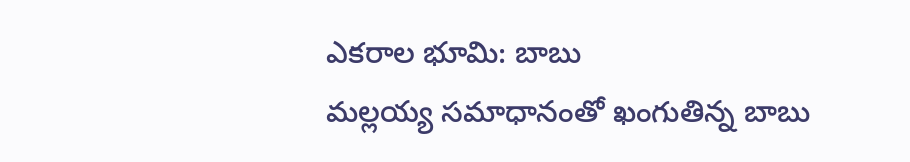ఎకరాల భూమి: బాబు
మల్లయ్య సమాధానంతో ఖంగుతిన్న బాబు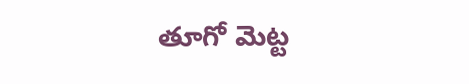తూగో మెట్ట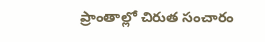ప్రాంతాల్లో చిరుత సంచారం